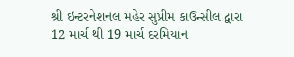શ્રી ઇન્ટરનેશનલ મહેર સુપ્રીમ કાઉન્સીલ દ્વારા 12 માર્ચ થી 19 માર્ચ દરમિયાન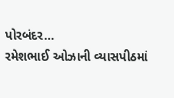પોરબંદર…
રમેશભાઈ ઓઝાની વ્યાસપીઠમાં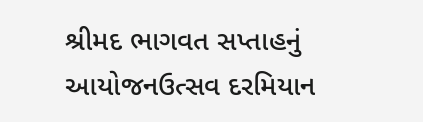શ્રીમદ ભાગવત સપ્તાહનું આયોજનઉત્સવ દરમિયાન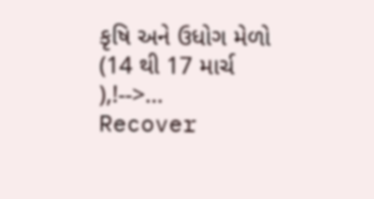કૃષિ અને ઉધોગ મેળો (14 થી 17 માર્ચ ),!-->…
Recover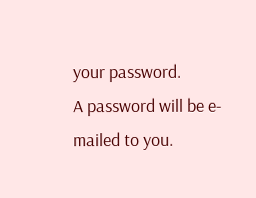your password.
A password will be e-mailed to you.